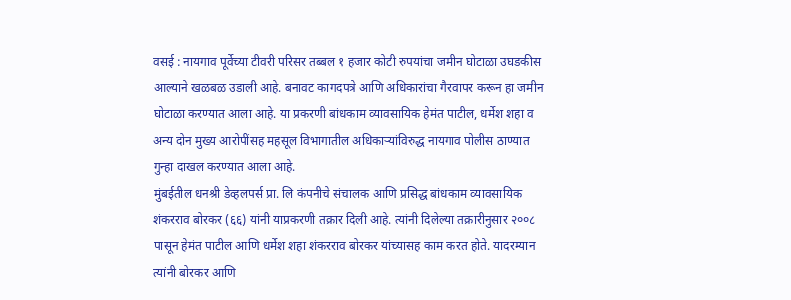वसई : नायगाव पूर्वेच्या टीवरी परिसर तब्बल १ हजार कोटी रुपयांचा जमीन घोटाळा उघडकीस आल्याने खळबळ उडाली आहे. बनावट कागदपत्रे आणि अधिकारांचा गैरवापर करून हा जमीन घोटाळा करण्यात आला आहे. या प्रकरणी बांधकाम व्यावसायिक हेमंत पाटील, धर्मेश शहा व अन्य दोन मुख्य आरोपींसह महसूल विभागातील अधिकाऱ्यांविरुद्ध नायगाव पोलीस ठाण्यात गुन्हा दाखल करण्यात आला आहे.
मुंबईतील धनश्री डेव्हलपर्स प्रा. लि कंपनीचे संचालक आणि प्रसिद्ध बांधकाम व्यावसायिक शंकरराव बोरकर (६६) यांनी याप्रकरणी तक्रार दिली आहे. त्यांनी दिलेल्या तक्रारीनुसार २००८ पासून हेमंत पाटील आणि धर्मेश शहा शंकरराव बोरकर यांच्यासह काम करत होते. यादरम्यान त्यांनी बोरकर आणि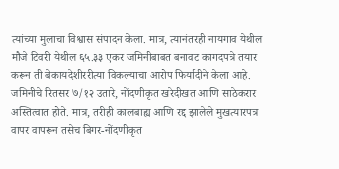त्यांच्या मुलाचा विश्वास संपादन केला. मात्र, त्यानंतरही नायगाव येथील मौजे टिवरी येथील ६५.३३ एकर जमिनीबाबत बनावट कागदपत्रे तयार करून ती बेकायदेशीररीत्या विकल्याचा आरोप फिर्यादीने केला आहे.
जमिनीचे रितसर ७/१२ उतारे, नोंदणीकृत खरेदीखत आणि साठेकरार अस्तित्वात होते. मात्र, तरीही कालबाह्य आणि रद्द झालेले मुखत्यारपत्र वापर वापरून तसेच बिगर-नोंदणीकृत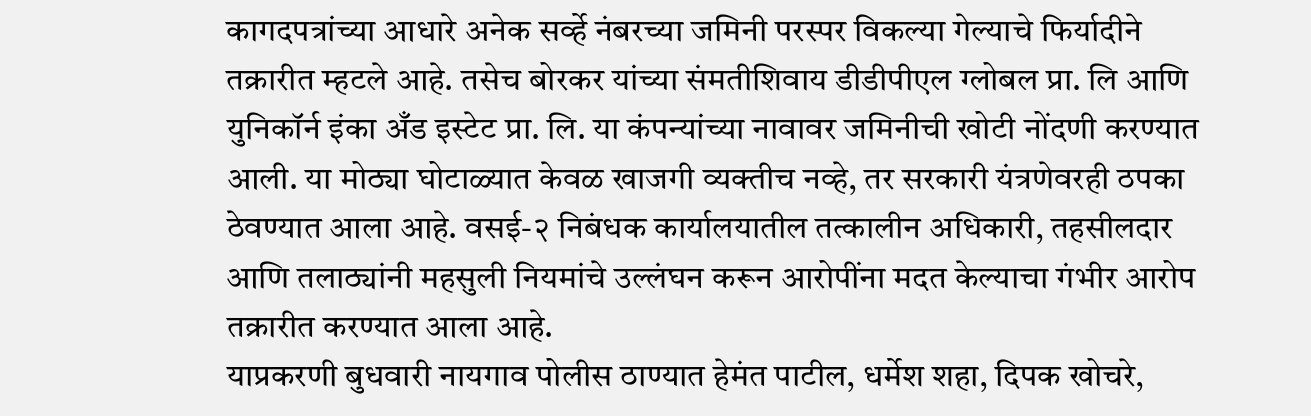कागदपत्रांच्या आधारे अनेक सर्व्हे नंबरच्या जमिनी परस्पर विकल्या गेल्याचे फिर्यादीने तक्रारीत म्हटले आहे. तसेच बोरकर यांच्या संमतीशिवाय डीडीपीएल ग्लोबल प्रा. लि आणि युनिकॉर्न इंका अँड इस्टेट प्रा. लि. या कंपन्यांच्या नावावर जमिनीची खोटी नोंदणी करण्यात आली. या मोठ्या घोटाळ्यात केवळ खाजगी व्यक्तीच नव्हे, तर सरकारी यंत्रणेवरही ठपका ठेवण्यात आला आहे. वसई-२ निबंधक कार्यालयातील तत्कालीन अधिकारी, तहसीलदार आणि तलाठ्यांनी महसुली नियमांचे उल्लंघन करून आरोपींना मदत केल्याचा गंभीर आरोप तक्रारीत करण्यात आला आहे.
याप्रकरणी बुधवारी नायगाव पोलीस ठाण्यात हेमंत पाटील, धर्मेश शहा, दिपक खोचरे,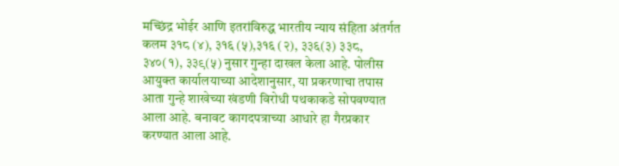मच्छिंद्र भोईर आणि इतरांविरुद्ध भारतीय न्याय संहिता अंतर्गत कलम ३१८ (४), ३१६ (५),३१६ (२), ३३६(३) ३३८, ३४०(१), ३३९(५) नुसार गुन्हा दाखल केला आहे. पोलीस आयुक्त कार्यालयाच्या आदेशानुसार, या प्रकरणाचा तपास आता गुन्हे शाखेच्या खंडणी विरोधी पथकाकडे सोपवण्यात आला आहे. बनावट कागदपत्राच्या आधारे हा गैरप्रकार करण्यात आला आहे.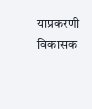याप्रकरणी विकासक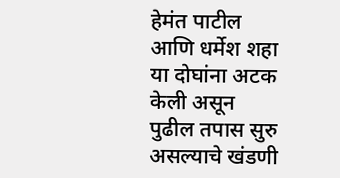हेमंत पाटील आणि धर्मेश शहा या दोघांना अटक केली असून पुढील तपास सुरु असल्याचे खंडणी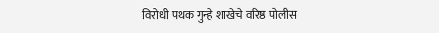विरोधी पथक गुन्हे शाखेचे वरिष्ठ पोलीस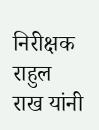निरीक्षक राहुल राख यांनी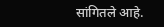सांगितले आहे.